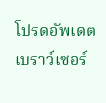โปรดอัพเดตเบราว์เซอร์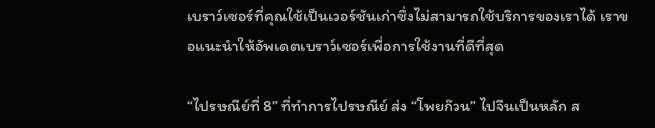เบราว์เซอร์ที่คุณใช้เป็นเวอร์ชันเก่าซึ่งไม่สามารถใช้บริการของเราได้ เราขอแนะนำให้อัพเดตเบราว์เซอร์เพื่อการใช้งานที่ดีที่สุด

“ไปรษณีย์ที่ 8” ที่ทำการไปรษณีย์ ส่ง “โพยก๊วน” ไปจีนเป็นหลัก ส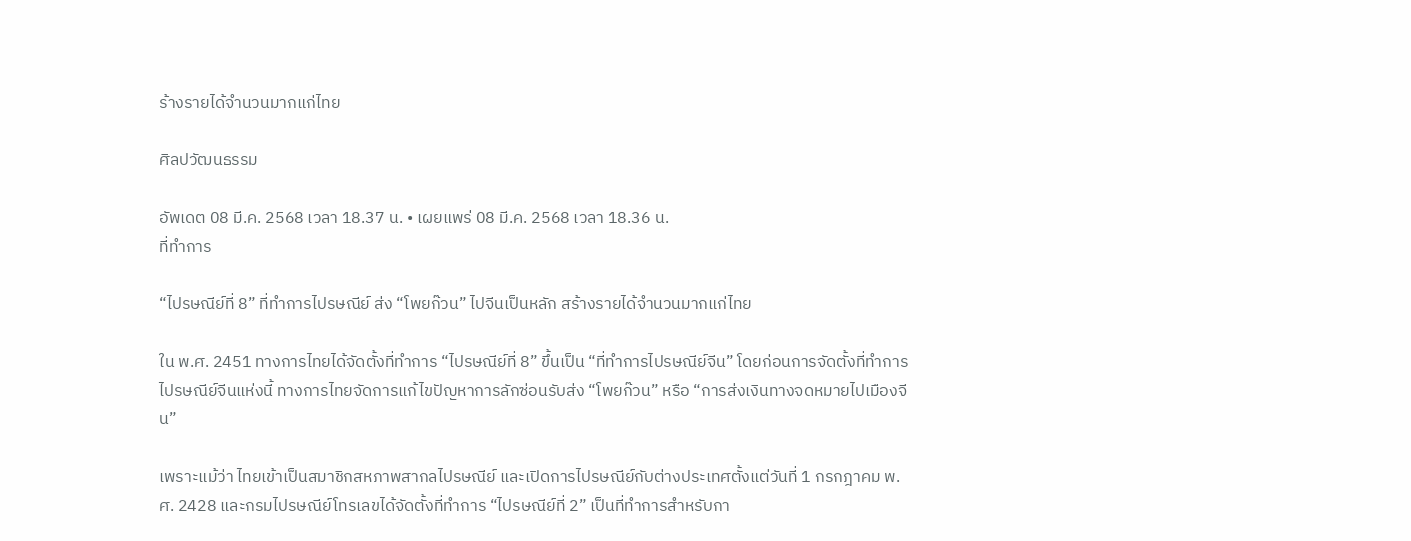ร้างรายได้จำนวนมากแก่ไทย

ศิลปวัฒนธรรม

อัพเดต 08 มี.ค. 2568 เวลา 18.37 น. • เผยแพร่ 08 มี.ค. 2568 เวลา 18.36 น.
ที่ทำการ

“ไปรษณีย์ที่ 8” ที่ทำการไปรษณีย์ ส่ง “โพยก๊วน” ไปจีนเป็นหลัก สร้างรายได้จำนวนมากแก่ไทย

ใน พ.ศ. 2451 ทางการไทยได้จัดตั้งที่ทำการ “ไปรษณีย์ที่ 8” ขึ้นเป็น “ที่ทำการไปรษณีย์จีน” โดยก่อนการจัดตั้งที่ทําการไปรษณีย์จีนแห่งนี้ ทางการไทยจัดการแก้ไขปัญหาการลักซ่อนรับส่ง “โพยก๊วน” หรือ “การส่งเงินทางจดหมายไปเมืองจีน”

เพราะแม้ว่า ไทยเข้าเป็นสมาชิกสหภาพสากลไปรษณีย์ และเปิดการไปรษณีย์กับต่างประเทศตั้งแต่วันที่ 1 กรกฎาคม พ.ศ. 2428 และกรมไปรษณีย์โทรเลขได้จัดตั้งที่ทำการ “ไปรษณีย์ที่ 2” เป็นที่ทำการสำหรับกา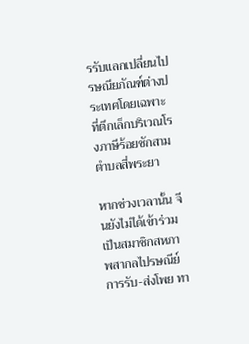รรับแลกเปลี่ยนไปรษณียภัณฑ์ต่างประเทศโดยเฉพาะ ที่ตึกเล็กบริเวณโรงภาษีร้อยชักสาม ตำบลสี่พระยา

หากช่วงเวลานั้น จีนยังไม่ได้เข้าร่วมเป็นสมาชิกสหภาพสากลไปรษณีย์ การรับ-ส่งโพย ทา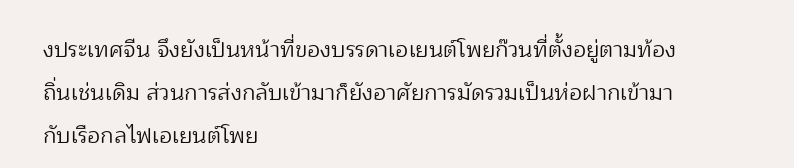งประเทศจีน จึงยังเป็นหน้าที่ของบรรดาเอเยนต์โพยก๊วนที่ตั้งอยู่ตามท้องถิ่นเช่นเดิม ส่วนการส่งกลับเข้ามาก็ยังอาศัยการมัดรวมเป็นห่อฝากเข้ามากับเรือกลไฟเอเยนต์โพย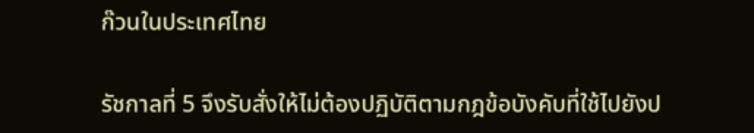ก๊วนในประเทศไทย

รัชกาลที่ 5 จึงรับสั่งให้ไม่ต้องปฏิบัติตามกฎข้อบังคับที่ใช้ไปยังป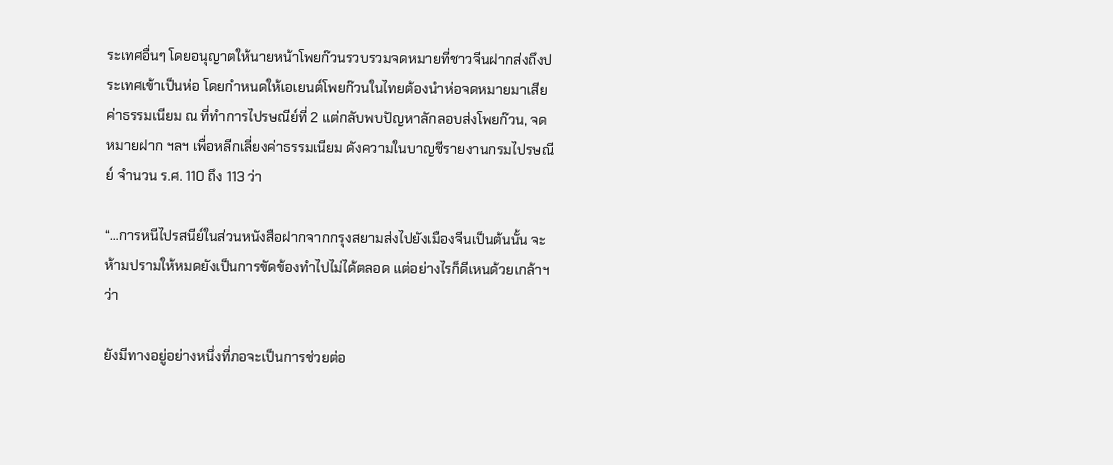ระเทศอื่นๆ โดยอนุญาตให้นายหน้าโพยก๊วนรวบรวมจดหมายที่ชาวจีนฝากส่งถึงประเทศเข้าเป็นห่อ โดยกำหนดให้เอเยนต์โพยก๊วนในไทยต้องนำห่อจดหมายมาเสียค่าธรรมเนียม ณ ที่ทำการไปรษณีย์ที่ 2 แต่กลับพบปัญหาลักลอบส่งโพยก๊วน, จดหมายฝาก ฯลฯ เพื่อหลีกเลี่ยงค่าธรรมเนียม ดังความในบาญชีรายงานกรมไปรษณีย์ จํานวน ร.ศ. 110 ถึง 113 ว่า

“…การหนีไปรสนีย์ในส่วนหนังสือฝากจากกรุงสยามส่งไปยังเมืองจีนเป็นต้นนั้น จะห้ามปรามให้หมดยังเป็นการขัดข้องทำไปไม่ได้ตลอด แต่อย่างไรก็ดีเหนด้วยเกล้าฯ ว่า

ยังมีทางอยู่อย่างหนึ่งที่ภอจะเป็นการช่วยต่อ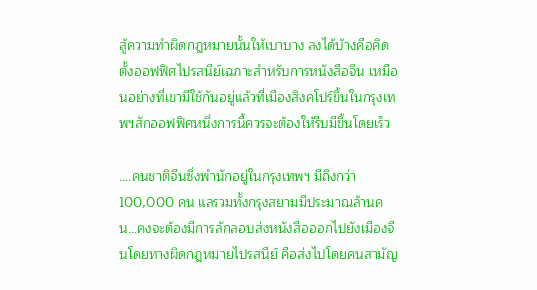สู้ความทำผิดกฎหมายนั้นให้เบาบาง ลงได้บ้างคือคิดตั้งออฟฟิศไปรสนีย์เฉภาะสำหรับการหนังสือจีน เหมือนอย่างที่เขามีใช้กันอยู่แล้วที่เมืองสิงคโปร์ขึ้นในกรุงเทพฯสักออฟฟิศหนึ่งการนี้ควรจะต้องให้รีบมีขึ้นโดยเร็ว

….คนชาติจีนซึ่งพำนักอยู่ในกรุงเทพฯ มีถึงกว่า 100,000 คน แลรวมทั้งกรุงสยามมีประมาณล้านคน…คงจะต้องมีการลักลอบส่งหนังสือออกไปยังเมืองจีนโดยทางผิดกฎหมายไปรสนีย์ คือส่งไปโดยคนสามัญ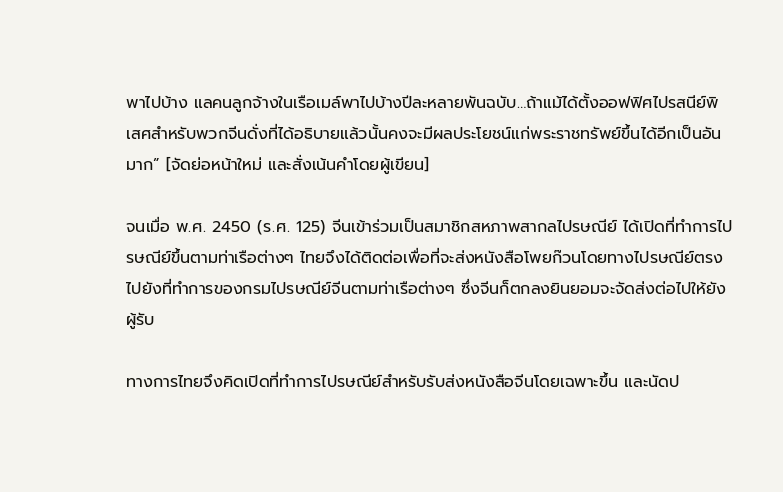พาไปบ้าง แลคนลูกจ้างในเรือเมล์พาไปบ้างปีละหลายพันฉบับ…ถ้าแม้ได้ตั้งออฟฟิศไปรสนีย์พิเสศสำหรับพวกจีนดั่งที่ได้อธิบายแล้วนั้นคงจะมีผลประโยชน์แก่พระราชทรัพย์ขึ้นได้อีกเป็นอันมาก” [จัดย่อหน้าใหม่ และสั่งเน้นคำโดยผู้เขียน]

จนเมื่อ พ.ศ. 2450 (ร.ศ. 125) จีนเข้าร่วมเป็นสมาชิกสหภาพสากลไปรษณีย์ ได้เปิดที่ทำการไปรษณีย์ขึ้นตามท่าเรือต่างๆ ไทยจึงได้ติดต่อเพื่อที่จะส่งหนังสือโพยก๊วนโดยทางไปรษณีย์ตรงไปยังที่ทำการของกรมไปรษณีย์จีนตามท่าเรือต่างๆ ซึ่งจีนก็ตกลงยินยอมจะจัดส่งต่อไปให้ยังผู้รับ

ทางการไทยจึงคิดเปิดที่ทำการไปรษณีย์สำหรับรับส่งหนังสือจีนโดยเฉพาะขึ้น และนัดป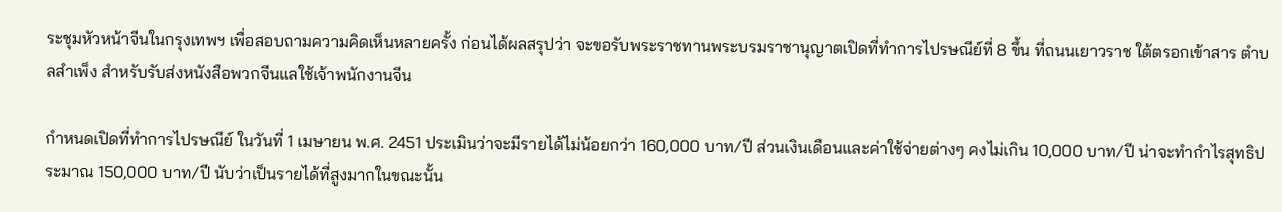ระชุมหัวหน้าจีนในกรุงเทพฯ เพื่อสอบถามความคิดเห็นหลายครั้ง ก่อนได้ผลสรุปว่า จะขอรับพระราชทานพระบรมราชานุญาตเปิดที่ทำการไปรษณีย์ที่ 8 ขึ้น ที่ถนนเยาวราช ใต้ตรอกเข้าสาร ตำบลสำเพ็ง สำหรับรับส่งหนังสือพวกจีนแลใช้เจ้าพนักงานจีน

กำหนดเปิดที่ทำการไปรษณีย์ ในวันที่ 1 เมษายน พ.ศ. 2451 ประเมินว่าจะมีรายได้ไม่น้อยกว่า 160,000 บาท/ปี ส่วนเงินเดือนและค่าใช้จ่ายต่างๆ คงไม่เกิน 10,000 บาท/ปี น่าจะทำกำไรสุทธิประมาณ 150,000 บาท/ปี นับว่าเป็นรายได้ที่สูงมากในขณะนั้น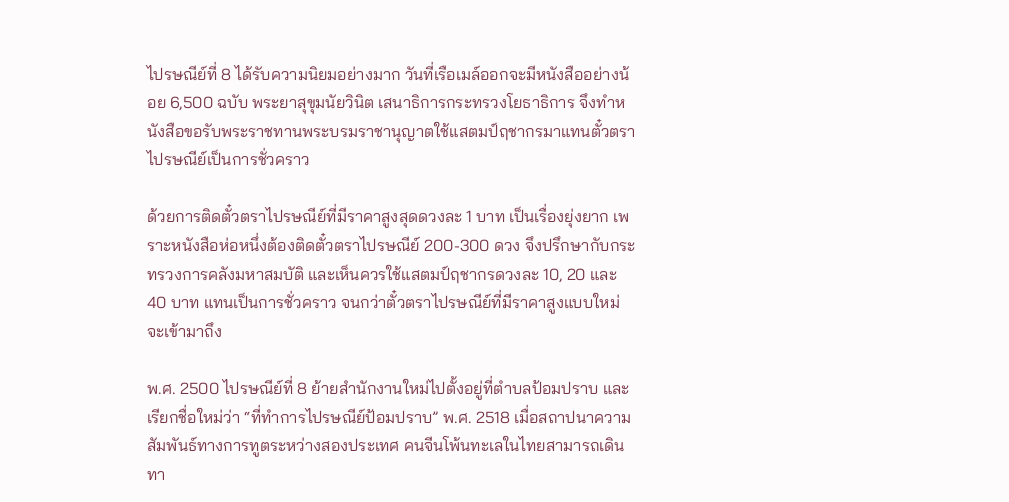ไปรษณีย์ที่ 8 ได้รับความนิยมอย่างมาก วันที่เรือเมล์ออกจะมีหนังสืออย่างน้อย 6,500 ฉบับ พระยาสุขุมนัยวินิต เสนาธิการกระทรวงโยธาธิการ จึงทำหนังสือขอรับพระราชทานพระบรมราชานุญาตใช้แสตมป์ฤชากรมาแทนตั๋วตราไปรษณีย์เป็นการชั่วคราว

ด้วยการติดตั๋วตราไปรษณีย์ที่มีราคาสูงสุดดวงละ 1 บาท เป็นเรื่องยุ่งยาก เพราะหนังสือห่อหนึ่งต้องติดตั๋วตราไปรษณีย์ 200-300 ดวง จึงปรึกษากับกระทรวงการคลังมหาสมบัติ และเห็นควรใช้แสตมป์ฤชากรดวงละ 10, 20 และ 40 บาท แทนเป็นการชั่วคราว จนกว่าตั๋วตราไปรษณีย์ที่มีราคาสูงแบบใหม่จะเข้ามาถึง

พ.ศ. 2500 ไปรษณีย์ที่ 8 ย้ายสำนักงานใหม่ไปตั้งอยู่ที่ตำบลป้อมปราบ และเรียกชื่อใหม่ว่า “ที่ทำการไปรษณีย์ป้อมปราบ” พ.ศ. 2518 เมื่อสถาปนาความสัมพันธ์ทางการทูตระหว่างสองประเทศ คนจีนโพ้นทะเลในไทยสามารถเดินทา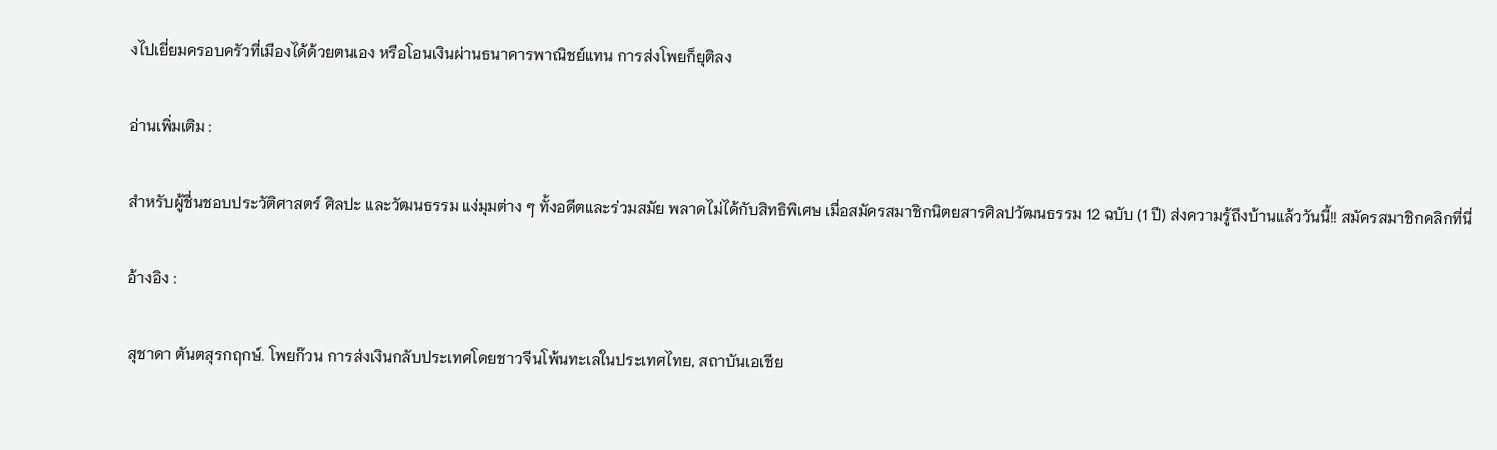งไปเยี่ยมครอบครัวที่เมืองได้ด้วยตนเอง หรือโอนเงินผ่านธนาคารพาณิชย์แทน การส่งโพยก็ยุติลง

อ่านเพิ่มเติม :

สำหรับผู้ชื่นชอบประวัติศาสตร์ ศิลปะ และวัฒนธรรม แง่มุมต่าง ๆ ทั้งอดีตและร่วมสมัย พลาดไม่ได้กับสิทธิพิเศษ เมื่อสมัครสมาชิกนิตยสารศิลปวัฒนธรรม 12 ฉบับ (1 ปี) ส่งความรู้ถึงบ้านแล้ววันนี้!! สมัครสมาชิกคลิกที่นี่

อ้างอิง :

สุชาดา ตันตสุรกฤกษ์. โพยก๊วน การส่งเงินกลับประเทศโดยชาวจีนโพ้นทะเลในประเทศไทย, สถาบันเอเชีย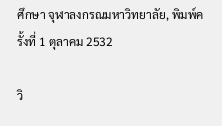ศึกษา จุฬาลงกรณมหาวิทยาลัย, พิมพ์ครั้งที่ 1 ตุลาคม 2532

วิ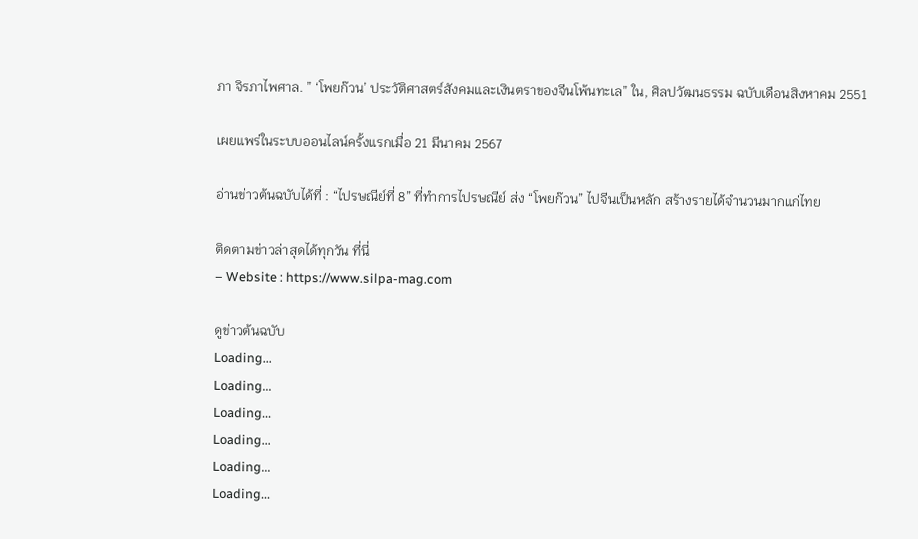ภา จิรภาไพศาล. ” ‘โพยก๊วน’ ประวัติศาสตร์สังคมและเงินตราของจีนโพ้นทะเล” ใน, ศิลปวัฒนธรรม ฉบับเดือนสิงหาคม 2551

เผยแพร่ในระบบออนไลน์ครั้งแรกเมื่อ 21 มีนาคม 2567

อ่านข่าวต้นฉบับได้ที่ : “ไปรษณีย์ที่ 8” ที่ทำการไปรษณีย์ ส่ง “โพยก๊วน” ไปจีนเป็นหลัก สร้างรายได้จำนวนมากแก่ไทย

ติดตามข่าวล่าสุดได้ทุกวัน ที่นี่
– Website : https://www.silpa-mag.com

ดูข่าวต้นฉบับ
Loading...
Loading...
Loading...
Loading...
Loading...
Loading...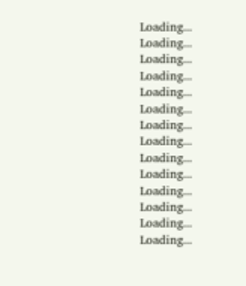Loading...
Loading...
Loading...
Loading...
Loading...
Loading...
Loading...
Loading...
Loading...
Loading...
Loading...
Loading...
Loading...
Loading...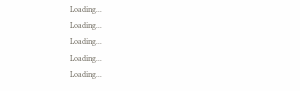Loading...
Loading...
Loading...
Loading...
Loading...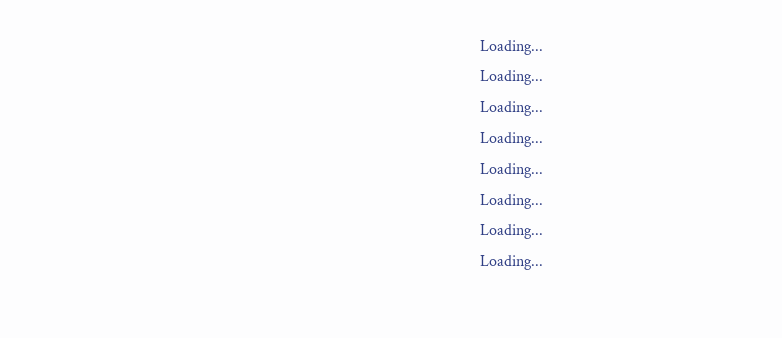Loading...
Loading...
Loading...
Loading...
Loading...
Loading...
Loading...
Loading...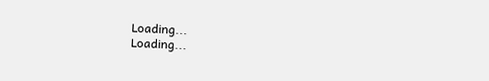Loading...
Loading...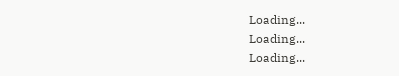Loading...
Loading...
Loading...